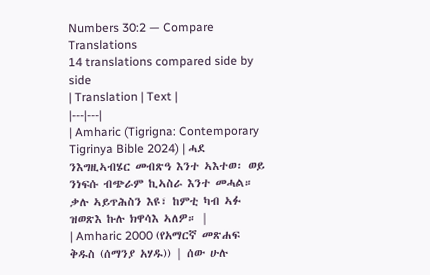Numbers 30:2 — Compare Translations
14 translations compared side by side
| Translation | Text |
|---|---|
| Amharic (Tigrigna: Contemporary Tigrinya Bible 2024) | ሓደ ንእግዚኣብሄር መብጽዓ እንተ ኣእተወ፡ ወይ ንነፍሱ ብጭራም ኪኣስራ እንተ መሓል። ቃሉ ኣይጥሕስን እዩ፣ ከምቲ ካብ ኣፉ ዝወጽእ ኩሉ ክዋሳእ ኣለዎ። |
| Amharic 2000 (የአማርኛ መጽሐፍ ቅዱስ (ሰማንያ አሃዱ)) | ሰው ሁሉ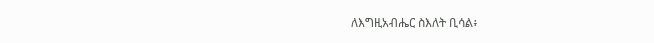ለእግዚአብሔር ስእለት ቢሳል፥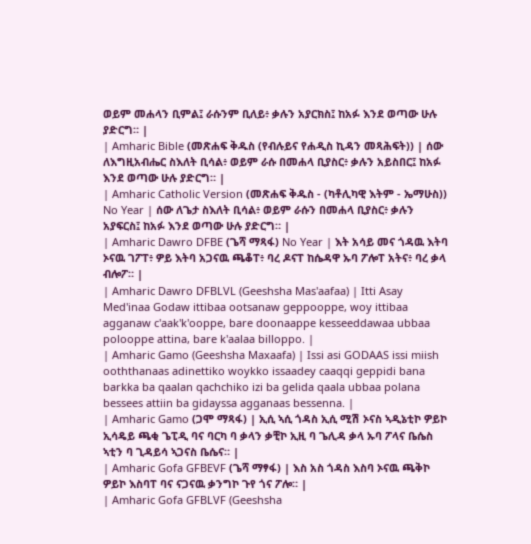ወይም መሐላን ቢምል፤ ራሱንም ቢለይ፥ ቃሉን አያርክስ፤ ከአፉ እንደ ወጣው ሁሉ ያድርግ። |
| Amharic Bible (መጽሐፍ ቅዱስ (የብሉይና የሐዲስ ኪዳን መጻሕፍት)) | ሰው ለእግዚአብሔር ስእለት ቢሳል፥ ወይም ራሱ በመሐላ ቢያስር፥ ቃሉን አይስበር፤ ከአፉ እንደ ወጣው ሁሉ ያድርግ። |
| Amharic Catholic Version (መጽሐፍ ቅዱስ - (ካቶሊካዊ እትም - ኤማሁስ)) No Year | ሰው ለጌታ ስእለት ቢሳል፥ ወይም ራሱን በመሐላ ቢያስር፥ ቃሉን አያፍርስ፤ ከአፉ እንደ ወጣው ሁሉ ያድርግ። |
| Amharic Dawro DFBE (ጌሻ ማጻፋ) No Year | እት አሳይ መና ጎዳዉ እትባ ኦናዉ ገፖፐ፥ ዎይ እትባ አጋናዉ ጫቆፐ፥ ባረ ዶናፐ ከሴዳዋ ኡባ ፖሎፐ አትና፥ ባረ ቃላ ብሎፖ። |
| Amharic Dawro DFBLVL (Geeshsha Mas'aafaa) | Itti Asay Med'inaa Godaw ittibaa ootsanaw geppooppe, woy ittibaa agganaw c'aak'k'ooppe, bare doonaappe kesseeddawaa ubbaa polooppe attina, bare k'aalaa billoppo. |
| Amharic Gamo (Geeshsha Maxaafa) | Issi asi GODAAS issi miish ooththanaas adinettiko woykko issaadey caaqqi geppidi bana barkka ba qaalan qachchiko izi ba gelida qaala ubbaa polana bessees attiin ba gidayssa agganaas bessenna. |
| Amharic Gamo (ጋሞ ማጻፋ) | ኢሲ ኣሲ ጎዳስ ኢሲ ሚሽ ኦናስ ኣዲኔቲኮ ዎይኮ ኢሳዴይ ጫቂ ጌፒዲ ባና ባርካ ባ ቃላን ቃቺኮ ኢዚ ባ ጌሊዳ ቃላ ኡባ ፖላና ቤሴስ ኣቲን ባ ጊዳይሳ ኣጋናስ ቤሴና። |
| Amharic Gofa GFBEVF (ጌሻ ማፃፋ) | እስ አስ ጎዳስ እስባ ኦናዉ ጫቅኮ ዎይኮ እስባፐ ባና ናጋናዉ ቃንግኮ ጉየ ጎና ፖሎ። |
| Amharic Gofa GFBLVF (Geeshsha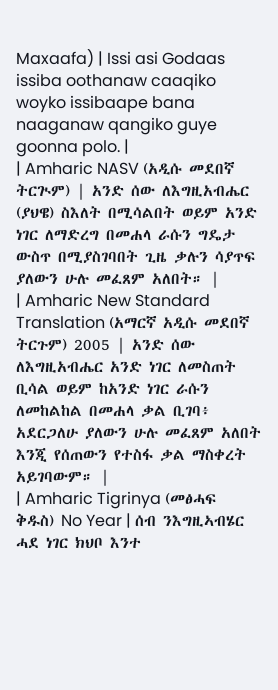Maxaafa) | Issi asi Godaas issiba oothanaw caaqiko woyko issibaape bana naaganaw qangiko guye goonna polo. |
| Amharic NASV (አዲሱ መደበኛ ትርጒም) | አንድ ሰው ለእግዚአብሔር (ያህዌ) ስእለት በሚሳልበት ወይም አንድ ነገር ለማድረግ በመሐላ ራሱን ግዴታ ውስጥ በሚያስገባበት ጊዜ ቃሉን ሳያጥፍ ያለውን ሁሉ መፈጸም አለበት። |
| Amharic New Standard Translation (አማርኛ አዲሱ መደበኛ ትርጉም) 2005 | አንድ ሰው ለእግዚአብሔር አንድ ነገር ለመስጠት ቢሳል ወይም ከአንድ ነገር ራሱን ለመከልከል በመሐላ ቃል ቢገባ፥ አደርጋለሁ ያለውን ሁሉ መፈጸም አለበት እንጂ የሰጠውን የተስፋ ቃል ማስቀረት አይገባውም። |
| Amharic Tigrinya (መፅሓፍ ቅዱስ) No Year | ሰብ ንእግዚኣብሄር ሓደ ነገር ክህቦ እንተ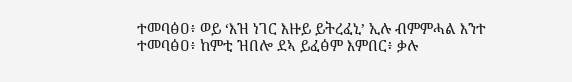ተመባፅዐ፥ ወይ ‘እዝ ነገር እዙይ ይትረፈኒ’ ኢሉ ብምምሓል እንተ ተመባፅዐ፥ ከምቲ ዝበሎ ደኣ ይፈፅም እምበር፥ ቃሉ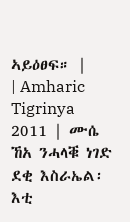ኣይዕፀፍ። |
| Amharic Tigrinya 2011 | ሙሴ ኸአ ንሓላቑ ነገድ ደቂ እስራኤል፡ እቲ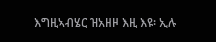እግዚኣብሄር ዝአዘዞ እዚ እዩ፡ ኢሉ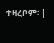ተዛረቦም፡ |